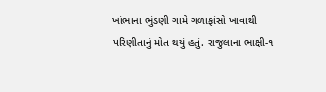ખાંભાના ભુંડણી ગામે ગળાફાંસો ખાવાથી પરિણીતાનું મોત થયું હતું. રાજુલાના ભાક્ષી-૧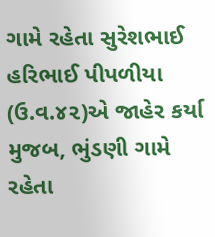ગામે રહેતા સુરેશભાઈ હરિભાઈ પીપળીયા (ઉ.વ.૪૨)એ જાહેર કર્યા મુજબ, ભુંડણી ગામે રહેતા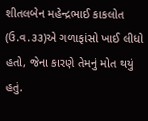શીતલબેન મહેન્દ્રભાઈ કાકલોત (ઉ.વ.૩૩)એ ગળાફાંસો ખાઈ લીધો હતો, જેના કારણે તેમનું મોત થયું હતું.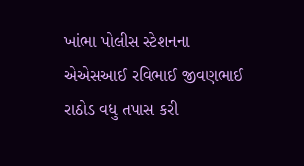ખાંભા પોલીસ સ્ટેશનના એએસઆઈ રવિભાઈ જીવણભાઈ રાઠોડ વધુ તપાસ કરી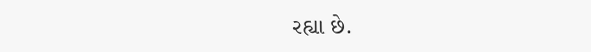રહ્યા છે.